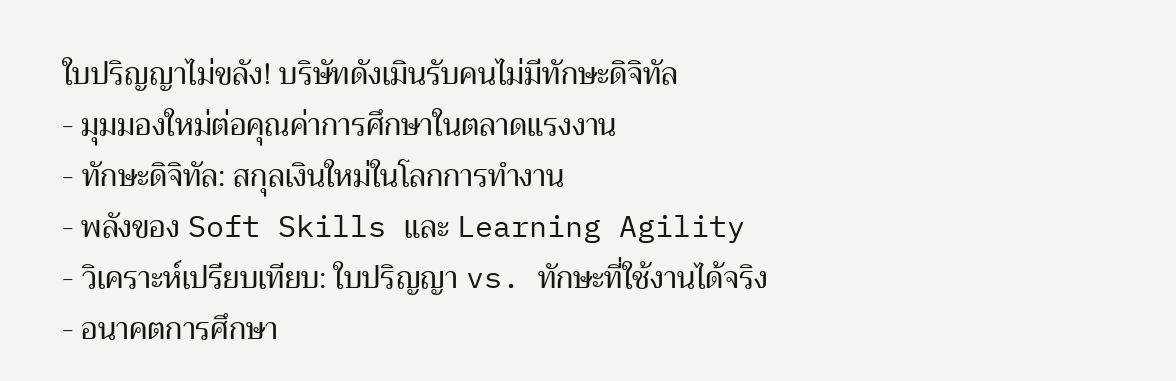ใบปริญญาไม่ขลัง! บริษัทดังเมินรับคนไม่มีทักษะดิจิทัล
- มุมมองใหม่ต่อคุณค่าการศึกษาในตลาดแรงงาน
- ทักษะดิจิทัล: สกุลเงินใหม่ในโลกการทำงาน
- พลังของ Soft Skills และ Learning Agility
- วิเคราะห์เปรียบเทียบ: ใบปริญญา vs. ทักษะที่ใช้งานได้จริง
- อนาคตการศึกษา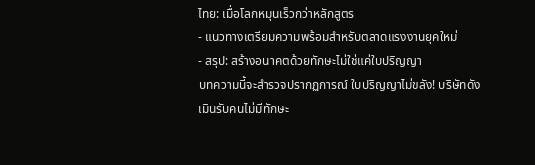ไทย: เมื่อโลกหมุนเร็วกว่าหลักสูตร
- แนวทางเตรียมความพร้อมสำหรับตลาดแรงงานยุคใหม่
- สรุป: สร้างอนาคตด้วยทักษะไม่ใช่แค่ใบปริญญา
บทความนี้จะสำรวจปรากฏการณ์ ใบปริญญาไม่ขลัง! บริษัทดังเมินรับคนไม่มีทักษะ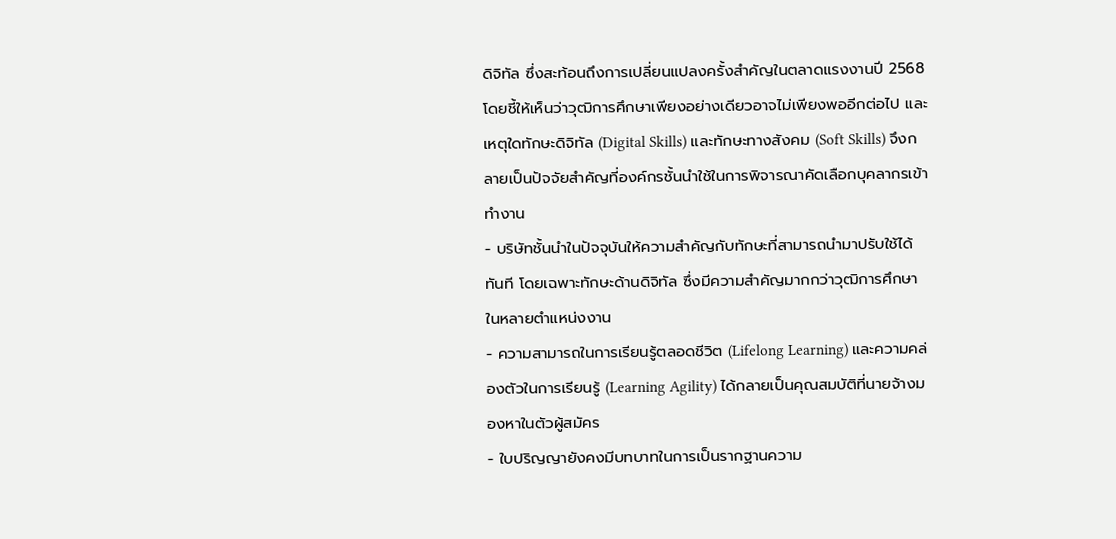ดิจิทัล ซึ่งสะท้อนถึงการเปลี่ยนแปลงครั้งสำคัญในตลาดแรงงานปี 2568 โดยชี้ให้เห็นว่าวุฒิการศึกษาเพียงอย่างเดียวอาจไม่เพียงพออีกต่อไป และเหตุใดทักษะดิจิทัล (Digital Skills) และทักษะทางสังคม (Soft Skills) จึงกลายเป็นปัจจัยสำคัญที่องค์กรชั้นนำใช้ในการพิจารณาคัดเลือกบุคลากรเข้าทำงาน
- บริษัทชั้นนำในปัจจุบันให้ความสำคัญกับทักษะที่สามารถนำมาปรับใช้ได้ทันที โดยเฉพาะทักษะด้านดิจิทัล ซึ่งมีความสำคัญมากกว่าวุฒิการศึกษาในหลายตำแหน่งงาน
- ความสามารถในการเรียนรู้ตลอดชีวิต (Lifelong Learning) และความคล่องตัวในการเรียนรู้ (Learning Agility) ได้กลายเป็นคุณสมบัติที่นายจ้างมองหาในตัวผู้สมัคร
- ใบปริญญายังคงมีบทบาทในการเป็นรากฐานความ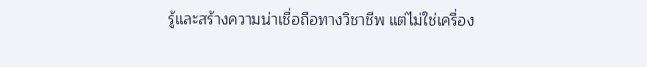รู้และสร้างความน่าเชื่อถือทางวิชาชีพ แต่ไม่ใช่เครื่อง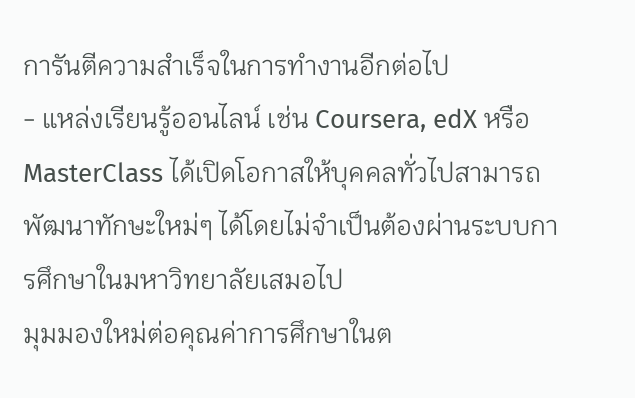การันตีความสำเร็จในการทำงานอีกต่อไป
- แหล่งเรียนรู้ออนไลน์ เช่น Coursera, edX หรือ MasterClass ได้เปิดโอกาสให้บุคคลทั่วไปสามารถพัฒนาทักษะใหม่ๆ ได้โดยไม่จำเป็นต้องผ่านระบบการศึกษาในมหาวิทยาลัยเสมอไป
มุมมองใหม่ต่อคุณค่าการศึกษาในต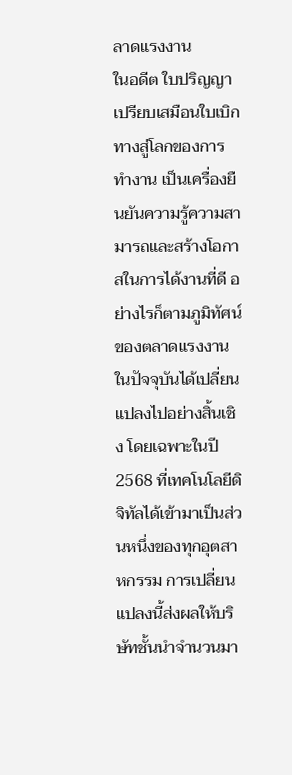ลาดแรงงาน
ในอดีต ใบปริญญาเปรียบเสมือนใบเบิกทางสู่โลกของการทำงาน เป็นเครื่องยืนยันความรู้ความสามารถและสร้างโอกาสในการได้งานที่ดี อย่างไรก็ตามภูมิทัศน์ของตลาดแรงงานในปัจจุบันได้เปลี่ยนแปลงไปอย่างสิ้นเชิง โดยเฉพาะในปี 2568 ที่เทคโนโลยีดิจิทัลได้เข้ามาเป็นส่วนหนึ่งของทุกอุตสาหกรรม การเปลี่ยนแปลงนี้ส่งผลให้บริษัทชั้นนำจำนวนมา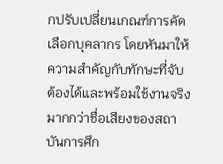กปรับเปลี่ยนเกณฑ์การคัดเลือกบุคลากร โดยหันมาให้ความสำคัญกับทักษะที่จับต้องได้และพร้อมใช้งานจริงมากกว่าชื่อเสียงของสถาบันการศึก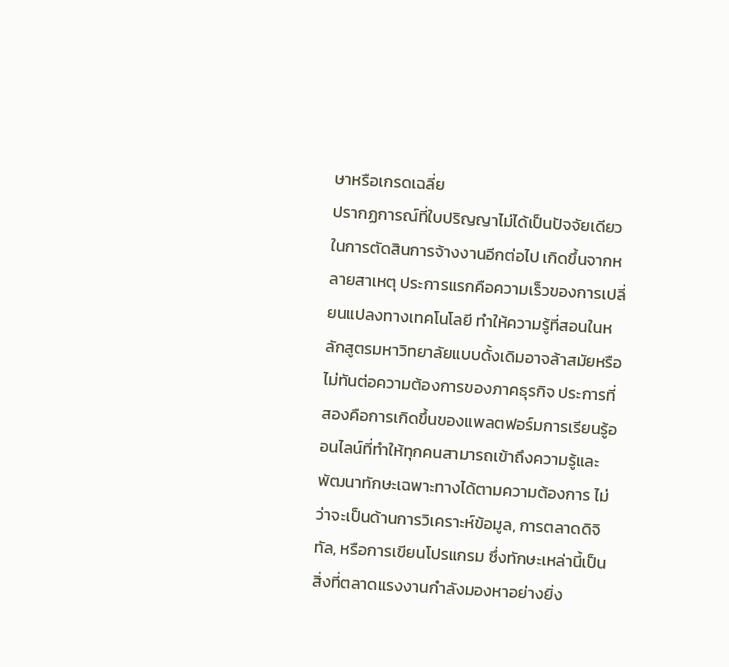ษาหรือเกรดเฉลี่ย
ปรากฏการณ์ที่ใบปริญญาไม่ได้เป็นปัจจัยเดียวในการตัดสินการจ้างงานอีกต่อไป เกิดขึ้นจากหลายสาเหตุ ประการแรกคือความเร็วของการเปลี่ยนแปลงทางเทคโนโลยี ทำให้ความรู้ที่สอนในหลักสูตรมหาวิทยาลัยแบบดั้งเดิมอาจล้าสมัยหรือไม่ทันต่อความต้องการของภาคธุรกิจ ประการที่สองคือการเกิดขึ้นของแพลตฟอร์มการเรียนรู้ออนไลน์ที่ทำให้ทุกคนสามารถเข้าถึงความรู้และพัฒนาทักษะเฉพาะทางได้ตามความต้องการ ไม่ว่าจะเป็นด้านการวิเคราะห์ข้อมูล, การตลาดดิจิทัล, หรือการเขียนโปรแกรม ซึ่งทักษะเหล่านี้เป็นสิ่งที่ตลาดแรงงานกำลังมองหาอย่างยิ่ง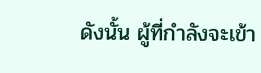ดังนั้น ผู้ที่กำลังจะเข้า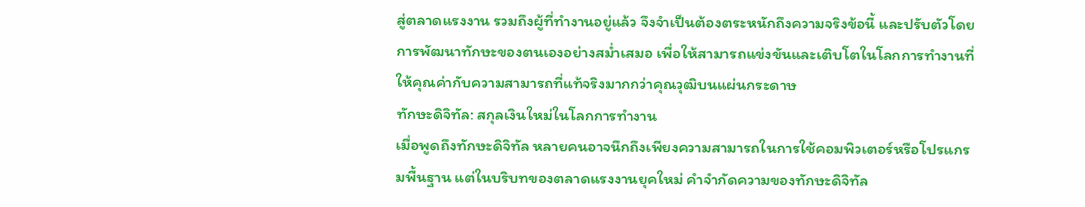สู่ตลาดแรงงาน รวมถึงผู้ที่ทำงานอยู่แล้ว จึงจำเป็นต้องตระหนักถึงความจริงข้อนี้ และปรับตัวโดยการพัฒนาทักษะของตนเองอย่างสม่ำเสมอ เพื่อให้สามารถแข่งขันและเติบโตในโลกการทำงานที่ให้คุณค่ากับความสามารถที่แท้จริงมากกว่าคุณวุฒิบนแผ่นกระดาษ
ทักษะดิจิทัล: สกุลเงินใหม่ในโลกการทำงาน
เมื่อพูดถึงทักษะดิจิทัล หลายคนอาจนึกถึงเพียงความสามารถในการใช้คอมพิวเตอร์หรือโปรแกรมพื้นฐาน แต่ในบริบทของตลาดแรงงานยุคใหม่ คำจำกัดความของทักษะดิจิทัล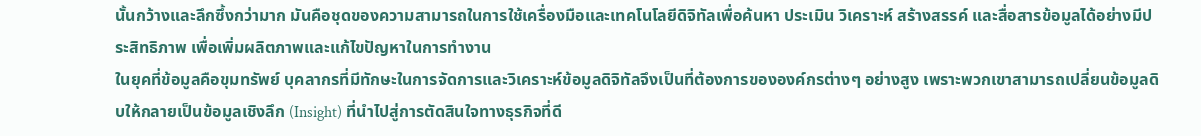นั้นกว้างและลึกซึ้งกว่ามาก มันคือชุดของความสามารถในการใช้เครื่องมือและเทคโนโลยีดิจิทัลเพื่อค้นหา ประเมิน วิเคราะห์ สร้างสรรค์ และสื่อสารข้อมูลได้อย่างมีประสิทธิภาพ เพื่อเพิ่มผลิตภาพและแก้ไขปัญหาในการทำงาน
ในยุคที่ข้อมูลคือขุมทรัพย์ บุคลากรที่มีทักษะในการจัดการและวิเคราะห์ข้อมูลดิจิทัลจึงเป็นที่ต้องการขององค์กรต่างๆ อย่างสูง เพราะพวกเขาสามารถเปลี่ยนข้อมูลดิบให้กลายเป็นข้อมูลเชิงลึก (Insight) ที่นำไปสู่การตัดสินใจทางธุรกิจที่ดี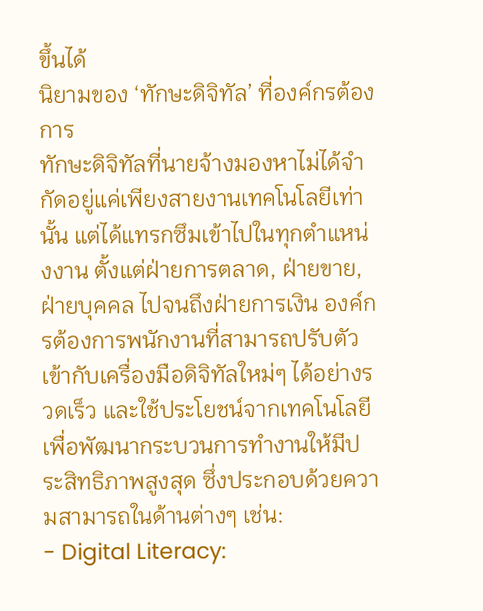ขึ้นได้
นิยามของ ‘ทักษะดิจิทัล’ ที่องค์กรต้องการ
ทักษะดิจิทัลที่นายจ้างมองหาไม่ได้จำกัดอยู่แค่เพียงสายงานเทคโนโลยีเท่านั้น แต่ได้แทรกซึมเข้าไปในทุกตำแหน่งงาน ตั้งแต่ฝ่ายการตลาด, ฝ่ายขาย, ฝ่ายบุคคล ไปจนถึงฝ่ายการเงิน องค์กรต้องการพนักงานที่สามารถปรับตัวเข้ากับเครื่องมือดิจิทัลใหม่ๆ ได้อย่างรวดเร็ว และใช้ประโยชน์จากเทคโนโลยีเพื่อพัฒนากระบวนการทำงานให้มีประสิทธิภาพสูงสุด ซึ่งประกอบด้วยความสามารถในด้านต่างๆ เช่น:
- Digital Literacy: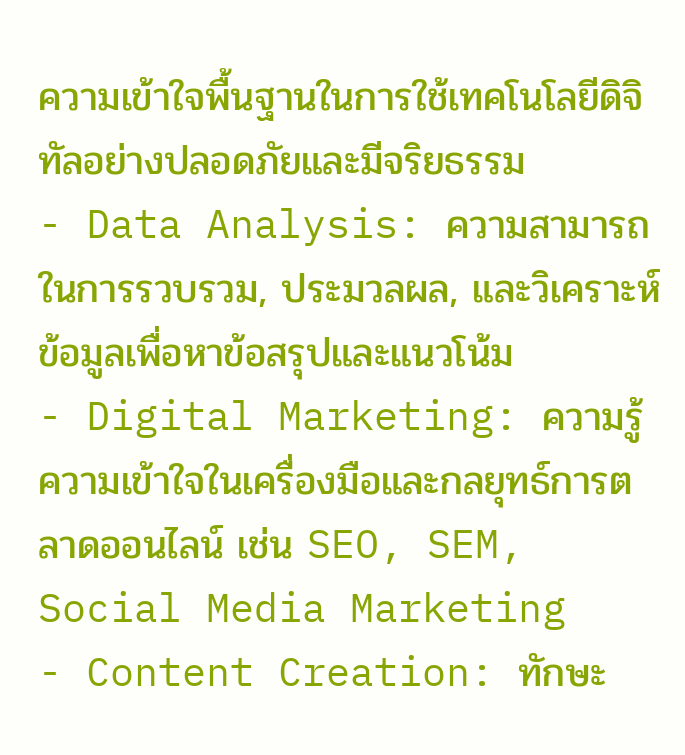ความเข้าใจพื้นฐานในการใช้เทคโนโลยีดิจิทัลอย่างปลอดภัยและมีจริยธรรม
- Data Analysis: ความสามารถในการรวบรวม, ประมวลผล, และวิเคราะห์ข้อมูลเพื่อหาข้อสรุปและแนวโน้ม
- Digital Marketing: ความรู้ความเข้าใจในเครื่องมือและกลยุทธ์การตลาดออนไลน์ เช่น SEO, SEM, Social Media Marketing
- Content Creation: ทักษะ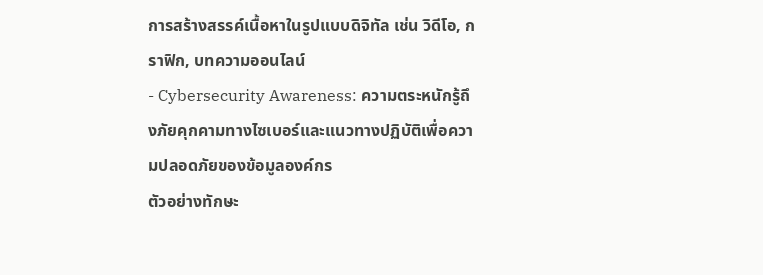การสร้างสรรค์เนื้อหาในรูปแบบดิจิทัล เช่น วิดีโอ, กราฟิก, บทความออนไลน์
- Cybersecurity Awareness: ความตระหนักรู้ถึงภัยคุกคามทางไซเบอร์และแนวทางปฏิบัติเพื่อความปลอดภัยของข้อมูลองค์กร
ตัวอย่างทักษะ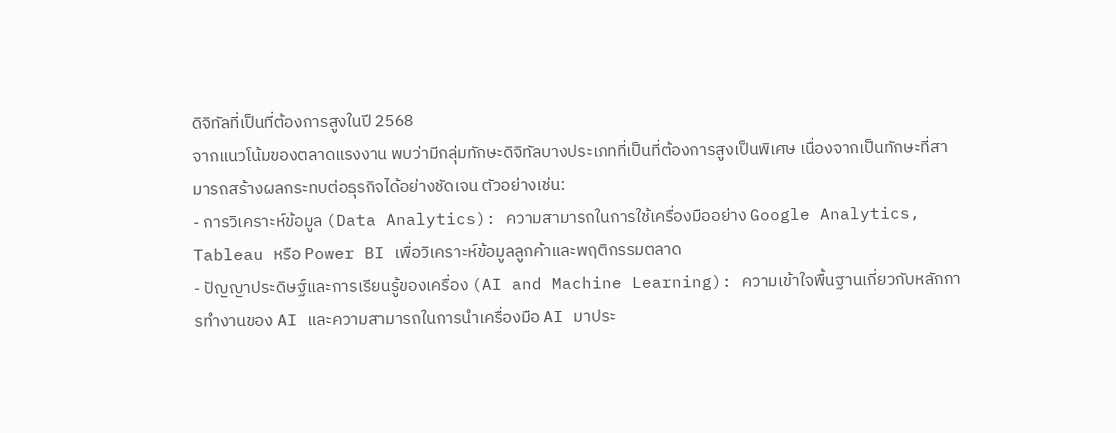ดิจิทัลที่เป็นที่ต้องการสูงในปี 2568
จากแนวโน้มของตลาดแรงงาน พบว่ามีกลุ่มทักษะดิจิทัลบางประเภทที่เป็นที่ต้องการสูงเป็นพิเศษ เนื่องจากเป็นทักษะที่สามารถสร้างผลกระทบต่อธุรกิจได้อย่างชัดเจน ตัวอย่างเช่น:
- การวิเคราะห์ข้อมูล (Data Analytics): ความสามารถในการใช้เครื่องมืออย่าง Google Analytics, Tableau หรือ Power BI เพื่อวิเคราะห์ข้อมูลลูกค้าและพฤติกรรมตลาด
- ปัญญาประดิษฐ์และการเรียนรู้ของเครื่อง (AI and Machine Learning): ความเข้าใจพื้นฐานเกี่ยวกับหลักการทำงานของ AI และความสามารถในการนำเครื่องมือ AI มาประ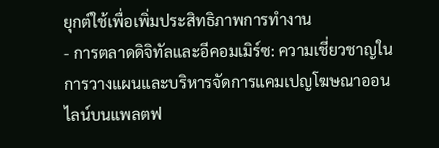ยุกต์ใช้เพื่อเพิ่มประสิทธิภาพการทำงาน
- การตลาดดิจิทัลและอีคอมเมิร์ซ: ความเชี่ยวชาญในการวางแผนและบริหารจัดการแคมเปญโฆษณาออนไลน์บนแพลตฟ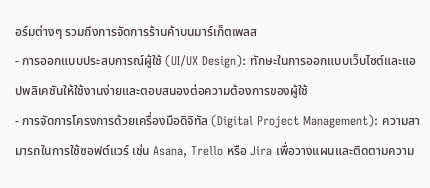อร์มต่างๆ รวมถึงการจัดการร้านค้าบนมาร์เก็ตเพลส
- การออกแบบประสบการณ์ผู้ใช้ (UI/UX Design): ทักษะในการออกแบบเว็บไซต์และแอปพลิเคชันให้ใช้งานง่ายและตอบสนองต่อความต้องการของผู้ใช้
- การจัดการโครงการด้วยเครื่องมือดิจิทัล (Digital Project Management): ความสามารถในการใช้ซอฟต์แวร์ เช่น Asana, Trello หรือ Jira เพื่อวางแผนและติดตามความ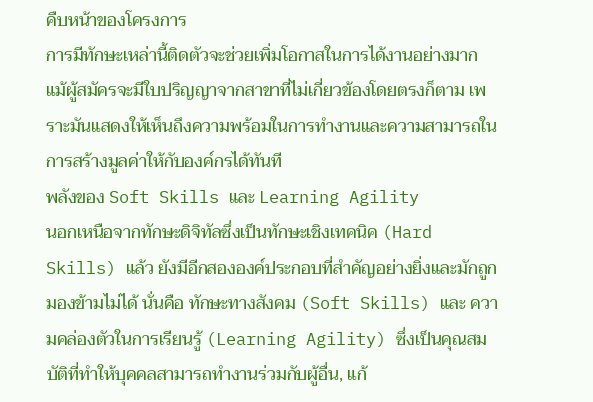คืบหน้าของโครงการ
การมีทักษะเหล่านี้ติดตัวจะช่วยเพิ่มโอกาสในการได้งานอย่างมาก แม้ผู้สมัครจะมีใบปริญญาจากสาขาที่ไม่เกี่ยวข้องโดยตรงก็ตาม เพราะมันแสดงให้เห็นถึงความพร้อมในการทำงานและความสามารถในการสร้างมูลค่าให้กับองค์กรได้ทันที
พลังของ Soft Skills และ Learning Agility
นอกเหนือจากทักษะดิจิทัลซึ่งเป็นทักษะเชิงเทคนิค (Hard Skills) แล้ว ยังมีอีกสององค์ประกอบที่สำคัญอย่างยิ่งและมักถูกมองข้ามไม่ได้ นั่นคือ ทักษะทางสังคม (Soft Skills) และ ความคล่องตัวในการเรียนรู้ (Learning Agility) ซึ่งเป็นคุณสมบัติที่ทำให้บุคคลสามารถทำงานร่วมกับผู้อื่น, แก้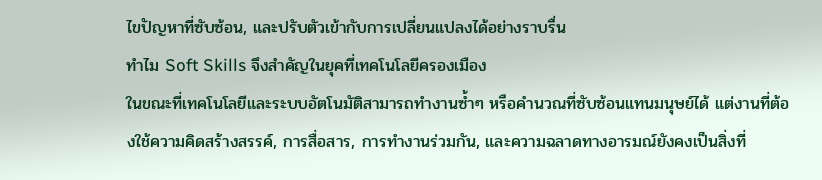ไขปัญหาที่ซับซ้อน, และปรับตัวเข้ากับการเปลี่ยนแปลงได้อย่างราบรื่น
ทำไม Soft Skills จึงสำคัญในยุคที่เทคโนโลยีครองเมือง
ในขณะที่เทคโนโลยีและระบบอัตโนมัติสามารถทำงานซ้ำๆ หรือคำนวณที่ซับซ้อนแทนมนุษย์ได้ แต่งานที่ต้องใช้ความคิดสร้างสรรค์, การสื่อสาร, การทำงานร่วมกัน, และความฉลาดทางอารมณ์ยังคงเป็นสิ่งที่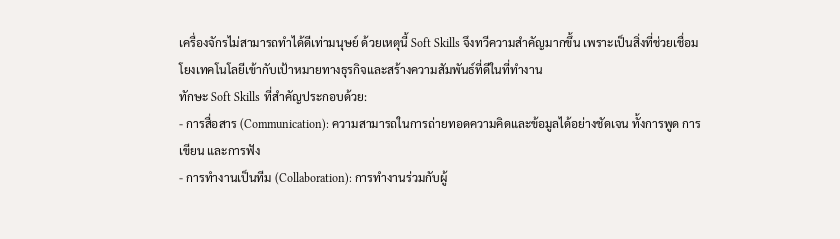เครื่องจักรไม่สามารถทำได้ดีเท่ามนุษย์ ด้วยเหตุนี้ Soft Skills จึงทวีความสำคัญมากขึ้น เพราะเป็นสิ่งที่ช่วยเชื่อมโยงเทคโนโลยีเข้ากับเป้าหมายทางธุรกิจและสร้างความสัมพันธ์ที่ดีในที่ทำงาน
ทักษะ Soft Skills ที่สำคัญประกอบด้วย:
- การสื่อสาร (Communication): ความสามารถในการถ่ายทอดความคิดและข้อมูลได้อย่างชัดเจน ทั้งการพูด การเขียน และการฟัง
- การทำงานเป็นทีม (Collaboration): การทำงานร่วมกับผู้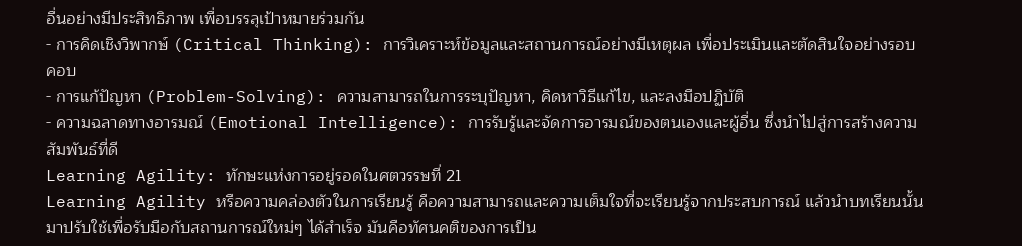อื่นอย่างมีประสิทธิภาพ เพื่อบรรลุเป้าหมายร่วมกัน
- การคิดเชิงวิพากษ์ (Critical Thinking): การวิเคราะห์ข้อมูลและสถานการณ์อย่างมีเหตุผล เพื่อประเมินและตัดสินใจอย่างรอบคอบ
- การแก้ปัญหา (Problem-Solving): ความสามารถในการระบุปัญหา, คิดหาวิธีแก้ไข, และลงมือปฏิบัติ
- ความฉลาดทางอารมณ์ (Emotional Intelligence): การรับรู้และจัดการอารมณ์ของตนเองและผู้อื่น ซึ่งนำไปสู่การสร้างความสัมพันธ์ที่ดี
Learning Agility: ทักษะแห่งการอยู่รอดในศตวรรษที่ 21
Learning Agility หรือความคล่องตัวในการเรียนรู้ คือความสามารถและความเต็มใจที่จะเรียนรู้จากประสบการณ์ แล้วนำบทเรียนนั้นมาปรับใช้เพื่อรับมือกับสถานการณ์ใหม่ๆ ได้สำเร็จ มันคือทัศนคติของการเป็น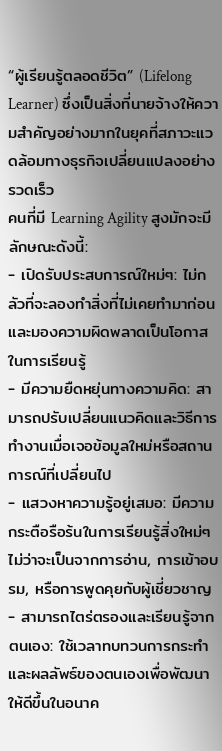“ผู้เรียนรู้ตลอดชีวิต” (Lifelong Learner) ซึ่งเป็นสิ่งที่นายจ้างให้ความสำคัญอย่างมากในยุคที่สภาวะแวดล้อมทางธุรกิจเปลี่ยนแปลงอย่างรวดเร็ว
คนที่มี Learning Agility สูงมักจะมีลักษณะดังนี้:
- เปิดรับประสบการณ์ใหม่ๆ: ไม่กลัวที่จะลองทำสิ่งที่ไม่เคยทำมาก่อนและมองความผิดพลาดเป็นโอกาสในการเรียนรู้
- มีความยืดหยุ่นทางความคิด: สามารถปรับเปลี่ยนแนวคิดและวิธีการทำงานเมื่อเจอข้อมูลใหม่หรือสถานการณ์ที่เปลี่ยนไป
- แสวงหาความรู้อยู่เสมอ: มีความกระตือรือร้นในการเรียนรู้สิ่งใหม่ๆ ไม่ว่าจะเป็นจากการอ่าน, การเข้าอบรม, หรือการพูดคุยกับผู้เชี่ยวชาญ
- สามารถไตร่ตรองและเรียนรู้จากตนเอง: ใช้เวลาทบทวนการกระทำและผลลัพธ์ของตนเองเพื่อพัฒนาให้ดีขึ้นในอนาค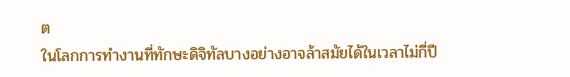ต
ในโลกการทำงานที่ทักษะดิจิทัลบางอย่างอาจล้าสมัยได้ในเวลาไม่กี่ปี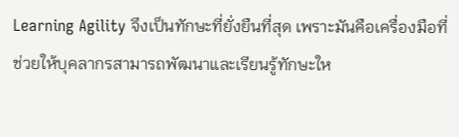Learning Agility จึงเป็นทักษะที่ยั่งยืนที่สุด เพราะมันคือเครื่องมือที่ช่วยให้บุคลากรสามารถพัฒนาและเรียนรู้ทักษะให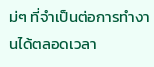ม่ๆ ที่จำเป็นต่อการทำงานได้ตลอดเวลา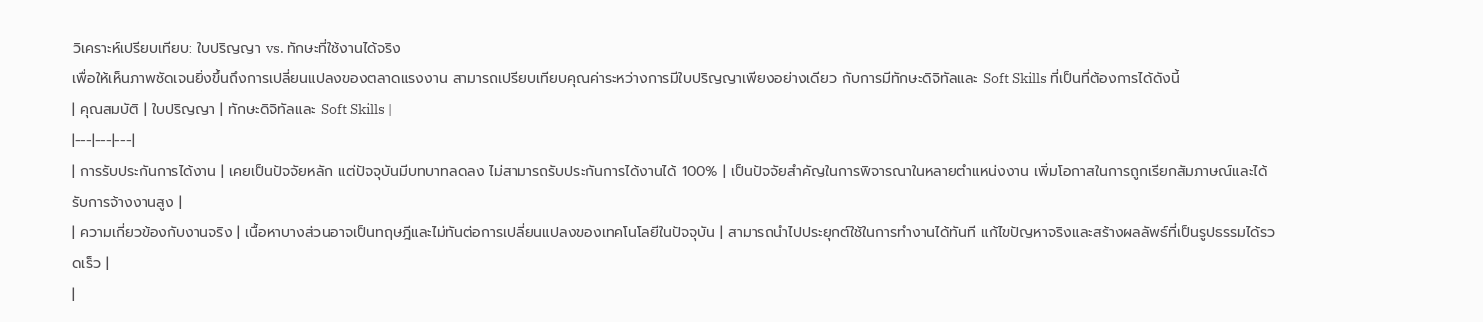วิเคราะห์เปรียบเทียบ: ใบปริญญา vs. ทักษะที่ใช้งานได้จริง
เพื่อให้เห็นภาพชัดเจนยิ่งขึ้นถึงการเปลี่ยนแปลงของตลาดแรงงาน สามารถเปรียบเทียบคุณค่าระหว่างการมีใบปริญญาเพียงอย่างเดียว กับการมีทักษะดิจิทัลและ Soft Skills ที่เป็นที่ต้องการได้ดังนี้
| คุณสมบัติ | ใบปริญญา | ทักษะดิจิทัลและ Soft Skills |
|---|---|---|
| การรับประกันการได้งาน | เคยเป็นปัจจัยหลัก แต่ปัจจุบันมีบทบาทลดลง ไม่สามารถรับประกันการได้งานได้ 100% | เป็นปัจจัยสำคัญในการพิจารณาในหลายตำแหน่งงาน เพิ่มโอกาสในการถูกเรียกสัมภาษณ์และได้รับการจ้างงานสูง |
| ความเกี่ยวข้องกับงานจริง | เนื้อหาบางส่วนอาจเป็นทฤษฎีและไม่ทันต่อการเปลี่ยนแปลงของเทคโนโลยีในปัจจุบัน | สามารถนำไปประยุกต์ใช้ในการทำงานได้ทันที แก้ไขปัญหาจริงและสร้างผลลัพธ์ที่เป็นรูปธรรมได้รวดเร็ว |
|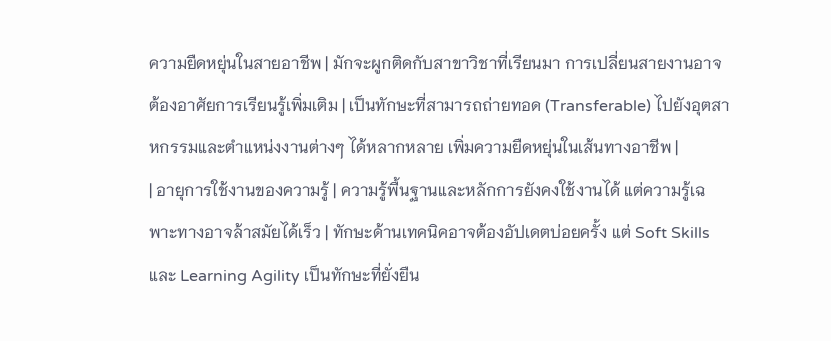ความยืดหยุ่นในสายอาชีพ | มักจะผูกติดกับสาขาวิชาที่เรียนมา การเปลี่ยนสายงานอาจต้องอาศัยการเรียนรู้เพิ่มเติม | เป็นทักษะที่สามารถถ่ายทอด (Transferable) ไปยังอุตสาหกรรมและตำแหน่งงานต่างๆ ได้หลากหลาย เพิ่มความยืดหยุ่นในเส้นทางอาชีพ |
| อายุการใช้งานของความรู้ | ความรู้พื้นฐานและหลักการยังคงใช้งานได้ แต่ความรู้เฉพาะทางอาจล้าสมัยได้เร็ว | ทักษะด้านเทคนิคอาจต้องอัปเดตบ่อยครั้ง แต่ Soft Skills และ Learning Agility เป็นทักษะที่ยั่งยืน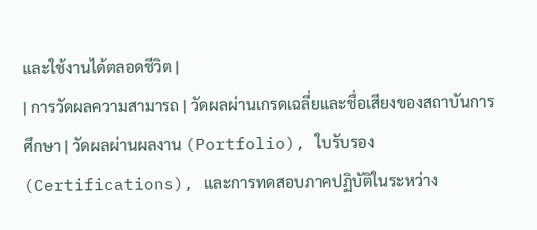และใช้งานได้ตลอดชีวิต |
| การวัดผลความสามารถ | วัดผลผ่านเกรดเฉลี่ยและชื่อเสียงของสถาบันการศึกษา | วัดผลผ่านผลงาน (Portfolio), ใบรับรอง (Certifications), และการทดสอบภาคปฏิบัติในระหว่าง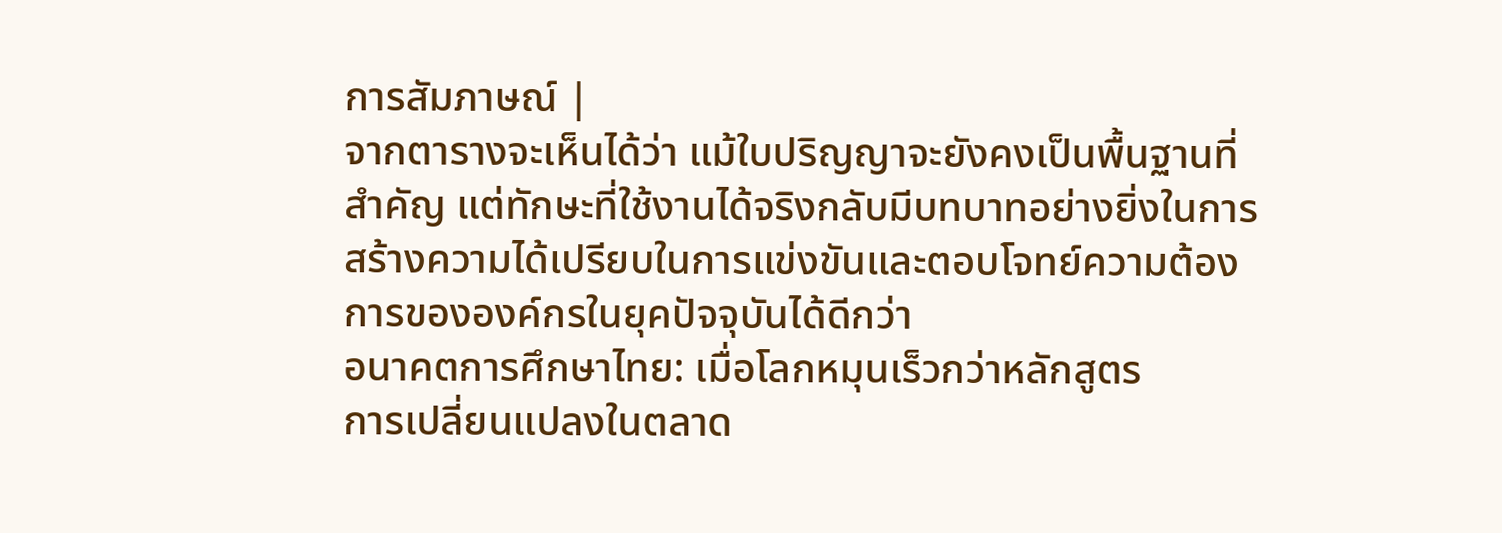การสัมภาษณ์ |
จากตารางจะเห็นได้ว่า แม้ใบปริญญาจะยังคงเป็นพื้นฐานที่สำคัญ แต่ทักษะที่ใช้งานได้จริงกลับมีบทบาทอย่างยิ่งในการสร้างความได้เปรียบในการแข่งขันและตอบโจทย์ความต้องการขององค์กรในยุคปัจจุบันได้ดีกว่า
อนาคตการศึกษาไทย: เมื่อโลกหมุนเร็วกว่าหลักสูตร
การเปลี่ยนแปลงในตลาด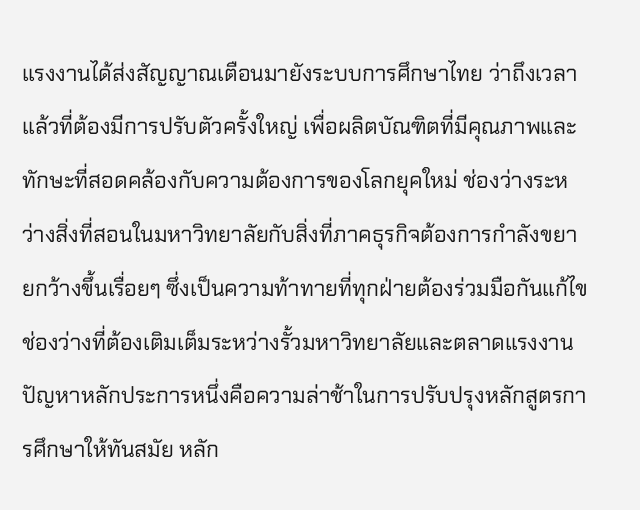แรงงานได้ส่งสัญญาณเตือนมายังระบบการศึกษาไทย ว่าถึงเวลาแล้วที่ต้องมีการปรับตัวครั้งใหญ่ เพื่อผลิตบัณฑิตที่มีคุณภาพและทักษะที่สอดคล้องกับความต้องการของโลกยุคใหม่ ช่องว่างระหว่างสิ่งที่สอนในมหาวิทยาลัยกับสิ่งที่ภาคธุรกิจต้องการกำลังขยายกว้างขึ้นเรื่อยๆ ซึ่งเป็นความท้าทายที่ทุกฝ่ายต้องร่วมมือกันแก้ไข
ช่องว่างที่ต้องเติมเต็มระหว่างรั้วมหาวิทยาลัยและตลาดแรงงาน
ปัญหาหลักประการหนึ่งคือความล่าช้าในการปรับปรุงหลักสูตรการศึกษาให้ทันสมัย หลัก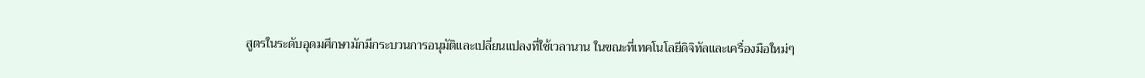สูตรในระดับอุดมศึกษามักมีกระบวนการอนุมัติและเปลี่ยนแปลงที่ใช้เวลานาน ในขณะที่เทคโนโลยีดิจิทัลและเครื่องมือใหม่ๆ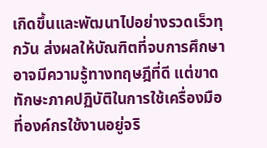เกิดขึ้นและพัฒนาไปอย่างรวดเร็วทุกวัน ส่งผลให้บัณฑิตที่จบการศึกษาอาจมีความรู้ทางทฤษฎีที่ดี แต่ขาดทักษะภาคปฏิบัติในการใช้เครื่องมือที่องค์กรใช้งานอยู่จริ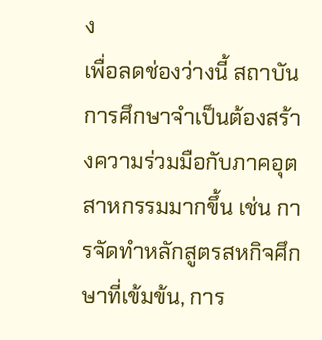ง
เพื่อลดช่องว่างนี้ สถาบันการศึกษาจำเป็นต้องสร้างความร่วมมือกับภาคอุตสาหกรรมมากขึ้น เช่น การจัดทำหลักสูตรสหกิจศึกษาที่เข้มข้น, การ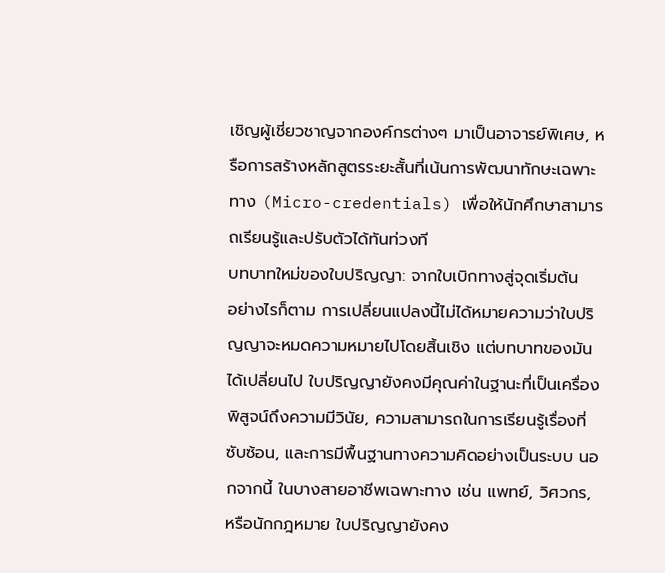เชิญผู้เชี่ยวชาญจากองค์กรต่างๆ มาเป็นอาจารย์พิเศษ, หรือการสร้างหลักสูตรระยะสั้นที่เน้นการพัฒนาทักษะเฉพาะทาง (Micro-credentials) เพื่อให้นักศึกษาสามารถเรียนรู้และปรับตัวได้ทันท่วงที
บทบาทใหม่ของใบปริญญา: จากใบเบิกทางสู่จุดเริ่มต้น
อย่างไรก็ตาม การเปลี่ยนแปลงนี้ไม่ได้หมายความว่าใบปริญญาจะหมดความหมายไปโดยสิ้นเชิง แต่บทบาทของมันได้เปลี่ยนไป ใบปริญญายังคงมีคุณค่าในฐานะที่เป็นเครื่องพิสูจน์ถึงความมีวินัย, ความสามารถในการเรียนรู้เรื่องที่ซับซ้อน, และการมีพื้นฐานทางความคิดอย่างเป็นระบบ นอกจากนี้ ในบางสายอาชีพเฉพาะทาง เช่น แพทย์, วิศวกร, หรือนักกฎหมาย ใบปริญญายังคง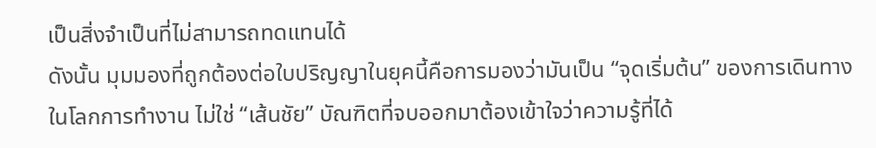เป็นสิ่งจำเป็นที่ไม่สามารถทดแทนได้
ดังนั้น มุมมองที่ถูกต้องต่อใบปริญญาในยุคนี้คือการมองว่ามันเป็น “จุดเริ่มต้น” ของการเดินทางในโลกการทำงาน ไม่ใช่ “เส้นชัย” บัณฑิตที่จบออกมาต้องเข้าใจว่าความรู้ที่ได้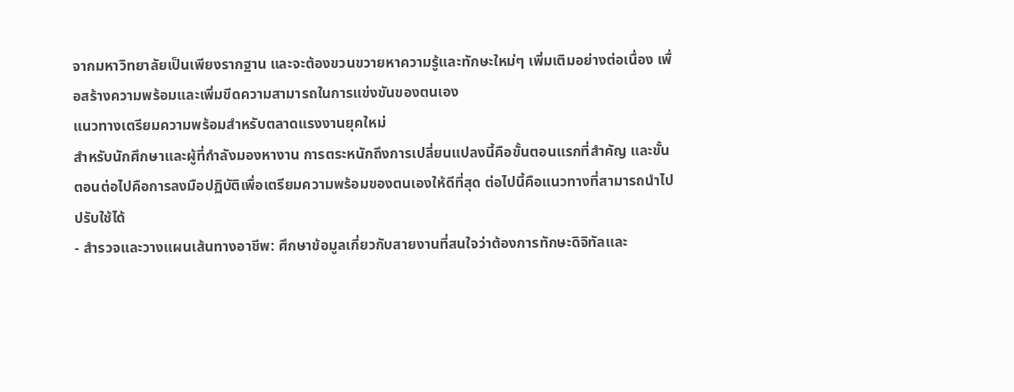จากมหาวิทยาลัยเป็นเพียงรากฐาน และจะต้องขวนขวายหาความรู้และทักษะใหม่ๆ เพิ่มเติมอย่างต่อเนื่อง เพื่อสร้างความพร้อมและเพิ่มขีดความสามารถในการแข่งขันของตนเอง
แนวทางเตรียมความพร้อมสำหรับตลาดแรงงานยุคใหม่
สำหรับนักศึกษาและผู้ที่กำลังมองหางาน การตระหนักถึงการเปลี่ยนแปลงนี้คือขั้นตอนแรกที่สำคัญ และขั้นตอนต่อไปคือการลงมือปฏิบัติเพื่อเตรียมความพร้อมของตนเองให้ดีที่สุด ต่อไปนี้คือแนวทางที่สามารถนำไปปรับใช้ได้
- สำรวจและวางแผนเส้นทางอาชีพ: ศึกษาข้อมูลเกี่ยวกับสายงานที่สนใจว่าต้องการทักษะดิจิทัลและ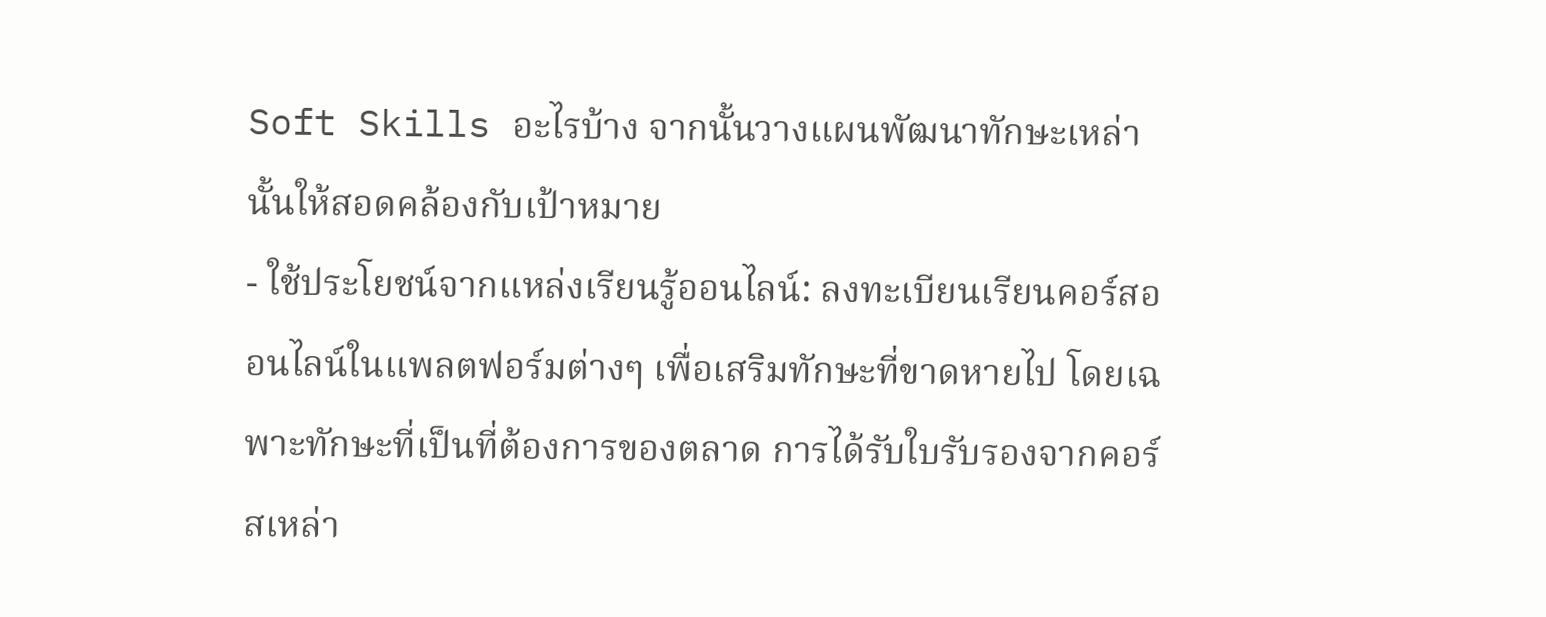Soft Skills อะไรบ้าง จากนั้นวางแผนพัฒนาทักษะเหล่านั้นให้สอดคล้องกับเป้าหมาย
- ใช้ประโยชน์จากแหล่งเรียนรู้ออนไลน์: ลงทะเบียนเรียนคอร์สออนไลน์ในแพลตฟอร์มต่างๆ เพื่อเสริมทักษะที่ขาดหายไป โดยเฉพาะทักษะที่เป็นที่ต้องการของตลาด การได้รับใบรับรองจากคอร์สเหล่า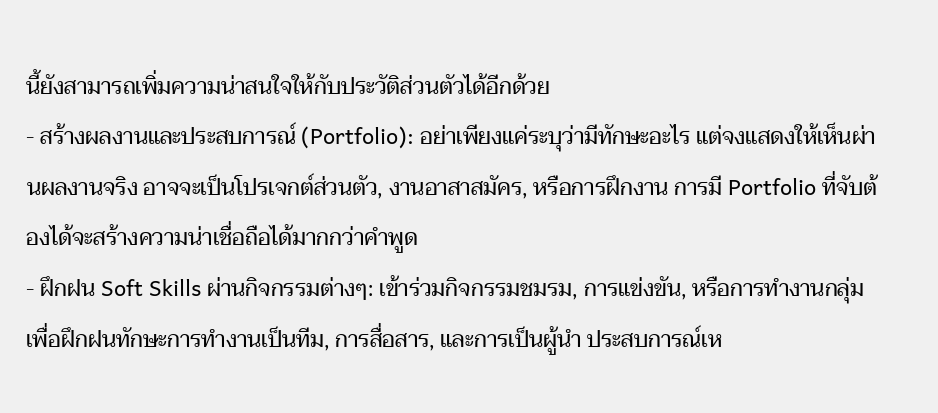นี้ยังสามารถเพิ่มความน่าสนใจให้กับประวัติส่วนตัวได้อีกด้วย
- สร้างผลงานและประสบการณ์ (Portfolio): อย่าเพียงแค่ระบุว่ามีทักษะอะไร แต่จงแสดงให้เห็นผ่านผลงานจริง อาจจะเป็นโปรเจกต์ส่วนตัว, งานอาสาสมัคร, หรือการฝึกงาน การมี Portfolio ที่จับต้องได้จะสร้างความน่าเชื่อถือได้มากกว่าคำพูด
- ฝึกฝน Soft Skills ผ่านกิจกรรมต่างๆ: เข้าร่วมกิจกรรมชมรม, การแข่งขัน, หรือการทำงานกลุ่ม เพื่อฝึกฝนทักษะการทำงานเป็นทีม, การสื่อสาร, และการเป็นผู้นำ ประสบการณ์เห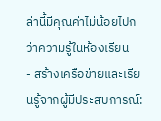ล่านี้มีคุณค่าไม่น้อยไปกว่าความรู้ในห้องเรียน
- สร้างเครือข่ายและเรียนรู้จากผู้มีประสบการณ์: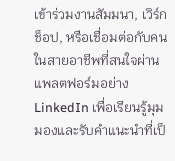เข้าร่วมงานสัมมนา, เวิร์กช็อป, หรือเชื่อมต่อกับคนในสายอาชีพที่สนใจผ่านแพลตฟอร์มอย่าง LinkedIn เพื่อเรียนรู้มุมมองและรับคำแนะนำที่เป็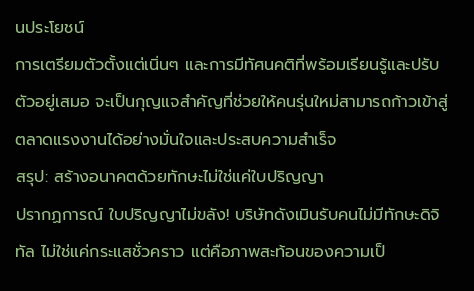นประโยชน์
การเตรียมตัวตั้งแต่เนิ่นๆ และการมีทัศนคติที่พร้อมเรียนรู้และปรับตัวอยู่เสมอ จะเป็นกุญแจสำคัญที่ช่วยให้คนรุ่นใหม่สามารถก้าวเข้าสู่ตลาดแรงงานได้อย่างมั่นใจและประสบความสำเร็จ
สรุป: สร้างอนาคตด้วยทักษะไม่ใช่แค่ใบปริญญา
ปรากฏการณ์ ใบปริญญาไม่ขลัง! บริษัทดังเมินรับคนไม่มีทักษะดิจิทัล ไม่ใช่แค่กระแสชั่วคราว แต่คือภาพสะท้อนของความเป็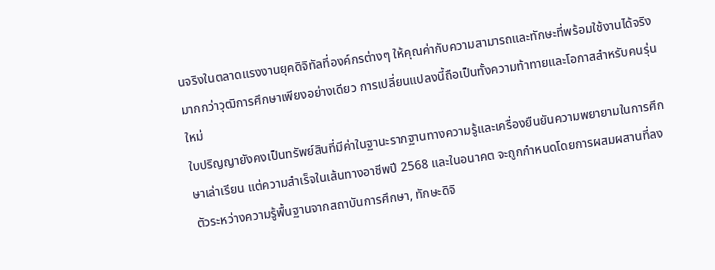นจริงในตลาดแรงงานยุคดิจิทัลที่องค์กรต่างๆ ให้คุณค่ากับความสามารถและทักษะที่พร้อมใช้งานได้จริงมากกว่าวุฒิการศึกษาเพียงอย่างเดียว การเปลี่ยนแปลงนี้ถือเป็นทั้งความท้าทายและโอกาสสำหรับคนรุ่นใหม่
ใบปริญญายังคงเป็นทรัพย์สินที่มีค่าในฐานะรากฐานทางความรู้และเครื่องยืนยันความพยายามในการศึกษาเล่าเรียน แต่ความสำเร็จในเส้นทางอาชีพปี 2568 และในอนาคต จะถูกกำหนดโดยการผสมผสานที่ลงตัวระหว่างความรู้พื้นฐานจากสถาบันการศึกษา, ทักษะดิจิ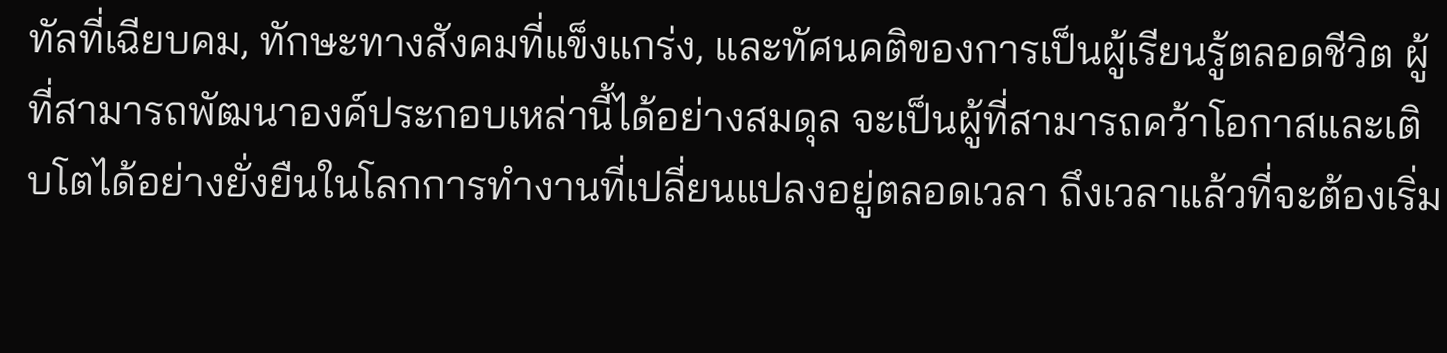ทัลที่เฉียบคม, ทักษะทางสังคมที่แข็งแกร่ง, และทัศนคติของการเป็นผู้เรียนรู้ตลอดชีวิต ผู้ที่สามารถพัฒนาองค์ประกอบเหล่านี้ได้อย่างสมดุล จะเป็นผู้ที่สามารถคว้าโอกาสและเติบโตได้อย่างยั่งยืนในโลกการทำงานที่เปลี่ยนแปลงอยู่ตลอดเวลา ถึงเวลาแล้วที่จะต้องเริ่ม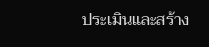ประเมินและสร้าง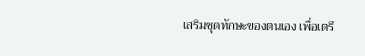เสริมชุดทักษะของตนเอง เพื่อเตรี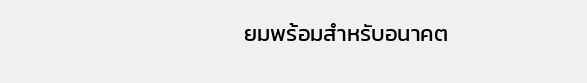ยมพร้อมสำหรับอนาคต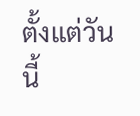ตั้งแต่วันนี้